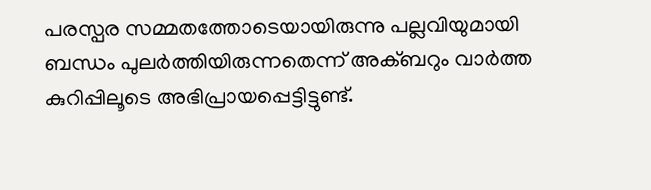പരസ്പര സമ്മതത്തോടെയായിരുന്നു പല്ലവിയുമായി ബന്ധം പുലര്‍ത്തിയിരുന്നതെന്ന് അക്ബറും വാര്‍ത്ത കുറിപ്പിലൂടെ അഭിപ്രായപ്പെട്ടിട്ടുണ്ട്.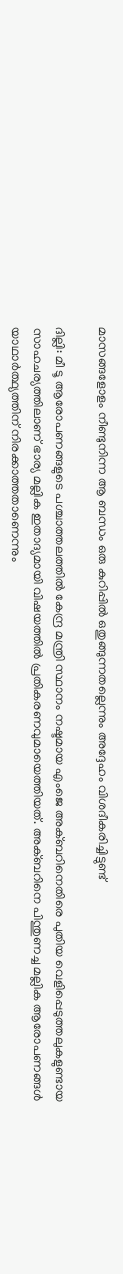മാസങ്ങളോളം നീണ്ടുനിന്ന ആ ബന്ധം ഒരു കുറിപ്പില്‍ ഒതുങ്ങുന്നതല്ലെന്നും അദ്ദേഹം വിശദീകരിച്ചിട്ടുണ്ട്

ദില്ലി: മീ ടൂ ആരോപണങ്ങളുടെ പശ്ചാത്തലത്തില്‍ കേന്ദ്ര മന്ത്രി സ്ഥാനം നഷ്ടമായ എംജെ അക്ബറിനെതിരെ പുതിയ വെളിപ്പെടുത്തലുകളുണ്ടായ സാഹചര്യത്തിലാണ് ഭാര്യ മല്ലിക ഇതാദ്യമായി വിഷയത്തില്‍ പ്രതികരണവുമായെത്തിയത്. അക്ബറിനെ പിന്തുണച്ച മല്ലിക ആരോപണങ്ങള്‍ യാഥാര്‍ത്ഥ്യത്തിന് നിരക്കാത്തതാണെന്നും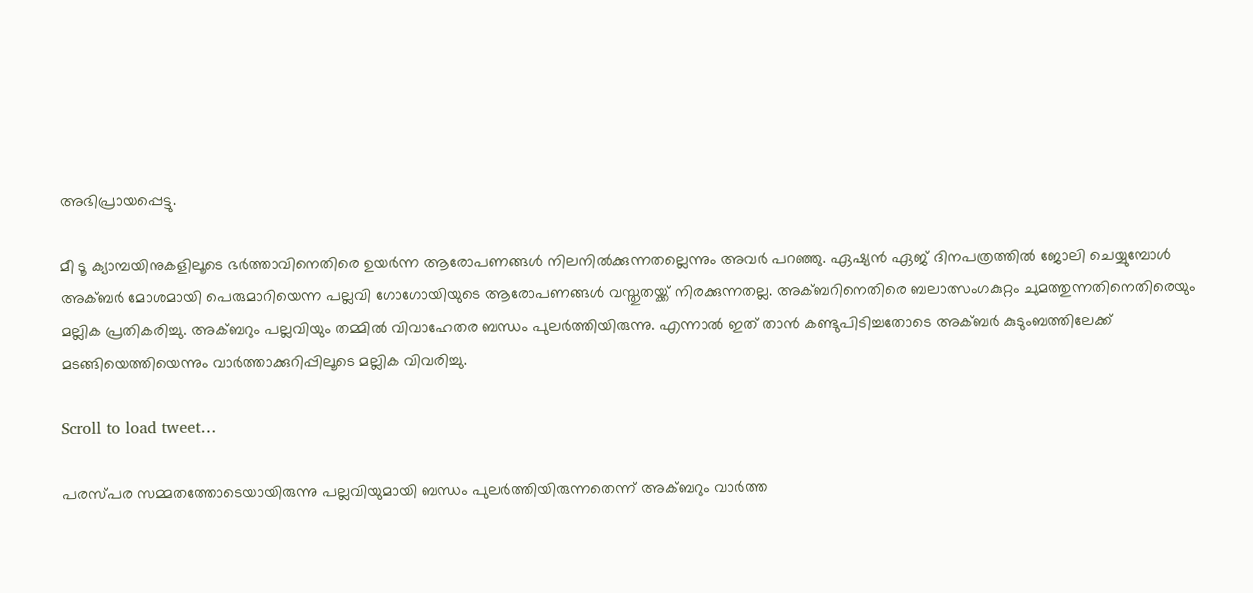അഭിപ്രായപ്പെട്ടു.

മീ ടൂ ക്യാമ്പയിനുകളിലൂടെ ഭര്‍ത്താവിനെതിരെ ഉയര്‍ന്ന ആരോപണങ്ങള്‍ നിലനില്‍ക്കുന്നതല്ലെന്നും അവര്‍ പറഞ്ഞു. ഏഷ്യന്‍ ഏജ് ദിനപത്രത്തില്‍ ജോലി ചെയ്യുമ്പോള്‍ അക്ബര്‍ മോശമായി പെരുമാറിയെന്ന പല്ലവി ഗോഗോയിയുടെ ആരോപണങ്ങള്‍ വസ്തുതയ്ക്ക് നിരക്കുന്നതല്ല. അക്ബറിനെതിരെ ബലാത്സംഗകുറ്റം ചുമത്തുന്നതിനെതിരെയും മല്ലിക പ്രതികരിച്ചു. അക്ബറും പല്ലവിയും തമ്മില്‍ വിവാഹേതര ബന്ധം പുലര്‍ത്തിയിരുന്നു. എന്നാല്‍ ഇത് താന്‍ കണ്ടുപിടിച്ചതോടെ അക്ബര്‍ കുടുംബത്തിലേക്ക് മടങ്ങിയെത്തിയെന്നും വാര്‍ത്താക്കുറിപ്പിലൂടെ മല്ലിക വിവരിച്ചു.

Scroll to load tweet…

പരസ്പര സമ്മതത്തോടെയായിരുന്നു പല്ലവിയുമായി ബന്ധം പുലര്‍ത്തിയിരുന്നതെന്ന് അക്ബറും വാര്‍ത്ത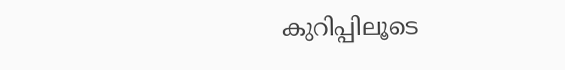കുറിപ്പിലൂടെ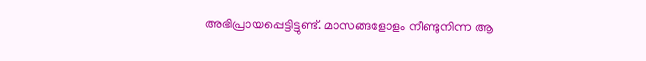അഭിപ്രായപ്പെട്ടിട്ടുണ്ട്. മാസങ്ങളോളം നീണ്ടുനിന്ന ആ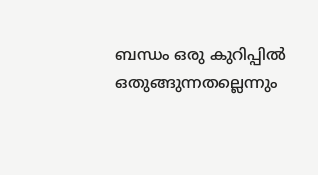ബന്ധം ഒരു കുറിപ്പില്‍ ഒതുങ്ങുന്നതല്ലെന്നും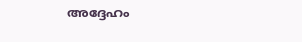അദ്ദേഹം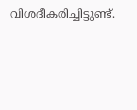വിശദീകരിച്ചിട്ടുണ്ട്.